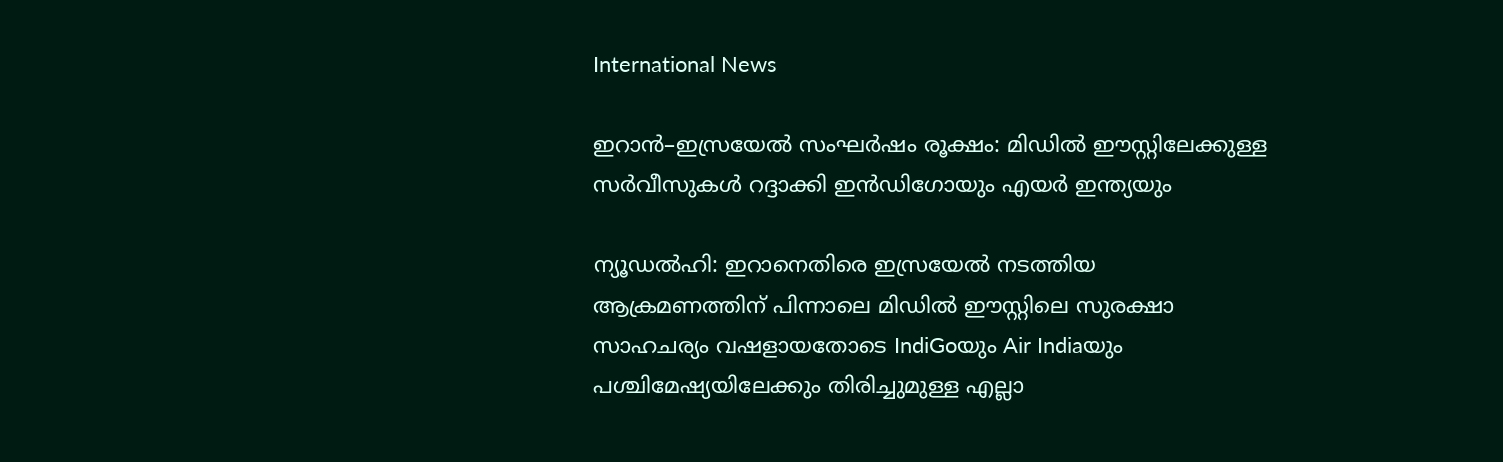International News

ഇറാൻ–ഇസ്രയേൽ സംഘർഷം രൂക്ഷം: മിഡിൽ ഈസ്റ്റിലേക്കുള്ള സർവീസുകൾ റദ്ദാക്കി ഇൻഡിഗോയും എയർ ഇന്ത്യയും

ന്യൂഡൽഹി: ഇറാനെതിരെ ഇസ്രയേൽ നടത്തിയ ആക്രമണത്തിന് പിന്നാലെ മിഡിൽ ഈസ്റ്റിലെ സുരക്ഷാ സാഹചര്യം വഷളായതോടെ IndiGoയും Air Indiaയും പശ്ചിമേഷ്യയിലേക്കും തിരിച്ചുമുള്ള എല്ലാ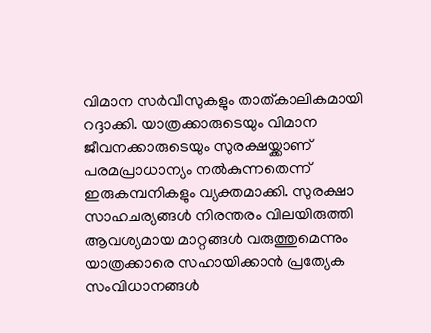വിമാന സർവീസുകളും താത്കാലികമായി റദ്ദാക്കി. യാത്രക്കാരുടെയും വിമാന ജീവനക്കാരുടെയും സുരക്ഷയ്ക്കാണ് പരമപ്രാധാന്യം നൽകുന്നതെന്ന് ഇരുകമ്പനികളും വ്യക്തമാക്കി. സുരക്ഷാ സാഹചര്യങ്ങൾ നിരന്തരം വിലയിരുത്തി ആവശ്യമായ മാറ്റങ്ങൾ വരുത്തുമെന്നും യാത്രക്കാരെ സഹായിക്കാൻ പ്രത്യേക സംവിധാനങ്ങൾ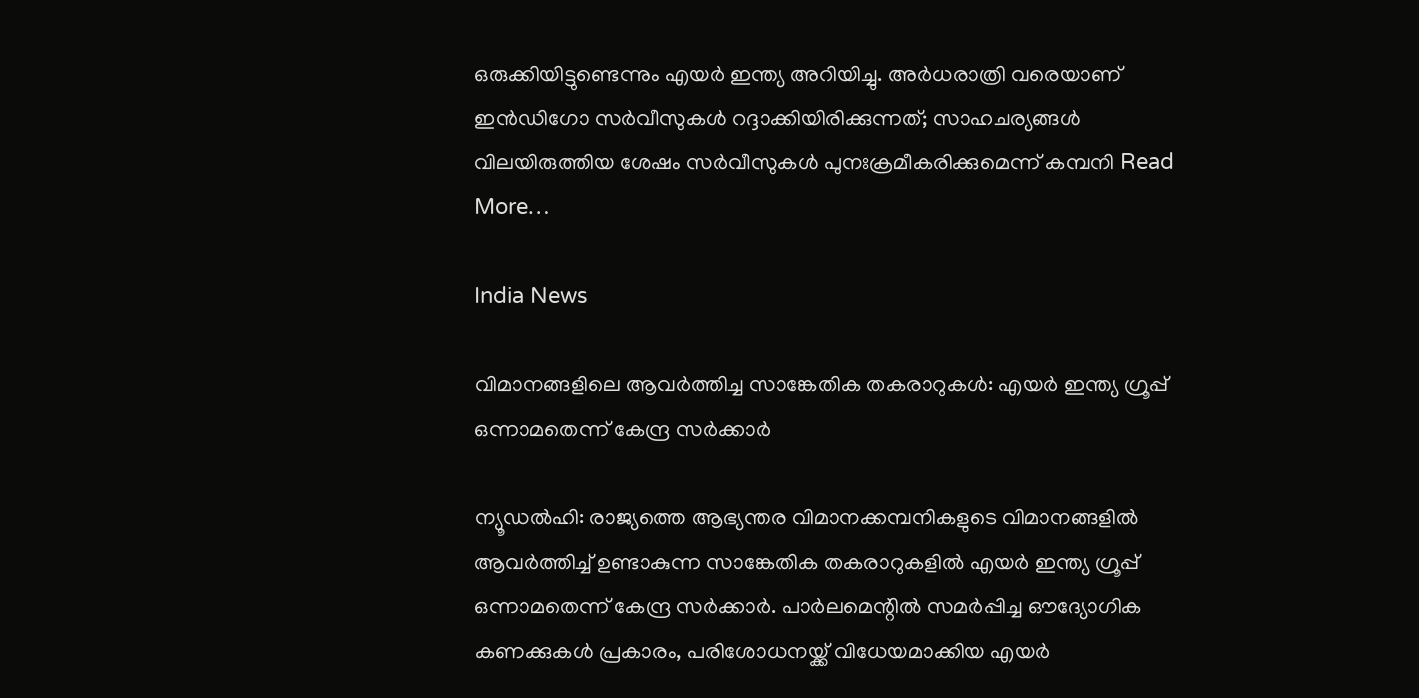ഒരുക്കിയിട്ടുണ്ടെന്നും എയർ ഇന്ത്യ അറിയിച്ചു. അർധരാത്രി വരെയാണ് ഇൻഡിഗോ സർവീസുകൾ റദ്ദാക്കിയിരിക്കുന്നത്; സാഹചര്യങ്ങൾ വിലയിരുത്തിയ ശേഷം സർവീസുകൾ പുനഃക്രമീകരിക്കുമെന്ന് കമ്പനി Read More…

India News

വിമാനങ്ങളിലെ ആവർത്തിച്ച സാങ്കേതിക തകരാറുകൾ: എയർ ഇന്ത്യ ഗ്രൂപ്പ് ഒന്നാമതെന്ന് കേന്ദ്ര സർക്കാർ

ന്യൂഡൽഹി: രാജ്യത്തെ ആഭ്യന്തര വിമാനക്കമ്പനികളുടെ വിമാനങ്ങളിൽ ആവർത്തിച്ച് ഉണ്ടാകുന്ന സാങ്കേതിക തകരാറുകളിൽ എയർ ഇന്ത്യ ഗ്രൂപ്പ് ഒന്നാമതെന്ന് കേന്ദ്ര സർക്കാർ. പാർലമെന്റിൽ സമർപ്പിച്ച ഔദ്യോഗിക കണക്കുകൾ പ്രകാരം, പരിശോധനയ്ക്ക് വിധേയമാക്കിയ എയർ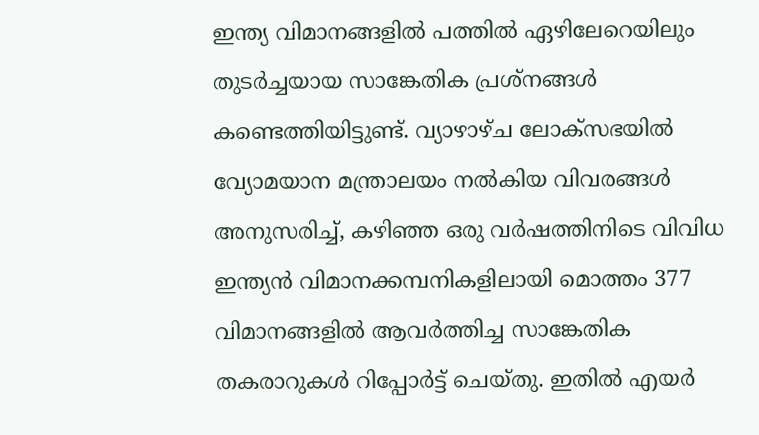ഇന്ത്യ വിമാനങ്ങളിൽ പത്തിൽ ഏഴിലേറെയിലും തുടർച്ചയായ സാങ്കേതിക പ്രശ്നങ്ങൾ കണ്ടെത്തിയിട്ടുണ്ട്. വ്യാഴാഴ്ച ലോക്സഭയിൽ വ്യോമയാന മന്ത്രാലയം നൽകിയ വിവരങ്ങൾ അനുസരിച്ച്, കഴിഞ്ഞ ഒരു വർഷത്തിനിടെ വിവിധ ഇന്ത്യൻ വിമാനക്കമ്പനികളിലായി മൊത്തം 377 വിമാനങ്ങളിൽ ആവർത്തിച്ച സാങ്കേതിക തകരാറുകൾ റിപ്പോർട്ട് ചെയ്തു. ഇതിൽ എയർ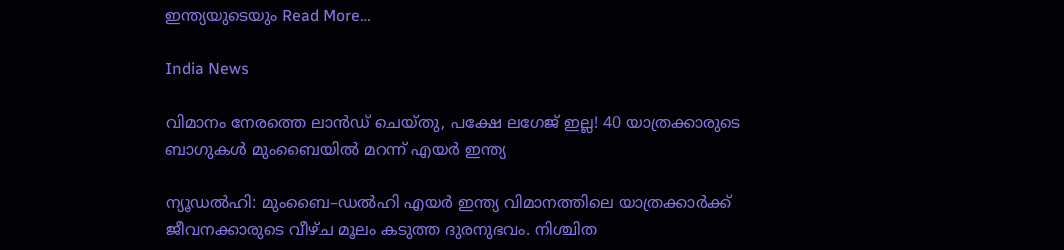ഇന്ത്യയുടെയും Read More…

India News

വിമാനം നേരത്തെ ലാന്‍ഡ് ചെയ്തു, പക്ഷേ ലഗേജ് ഇല്ല! 40 യാത്രക്കാരുടെ ബാഗുകള്‍ മുംബൈയില്‍ മറന്ന് എയര്‍ ഇന്ത്യ

ന്യൂഡല്‍ഹി: മുംബൈ–ഡല്‍ഹി എയര്‍ ഇന്ത്യ വിമാനത്തിലെ യാത്രക്കാര്‍ക്ക് ജീവനക്കാരുടെ വീഴ്ച മൂലം കടുത്ത ദുരനുഭവം. നിശ്ചിത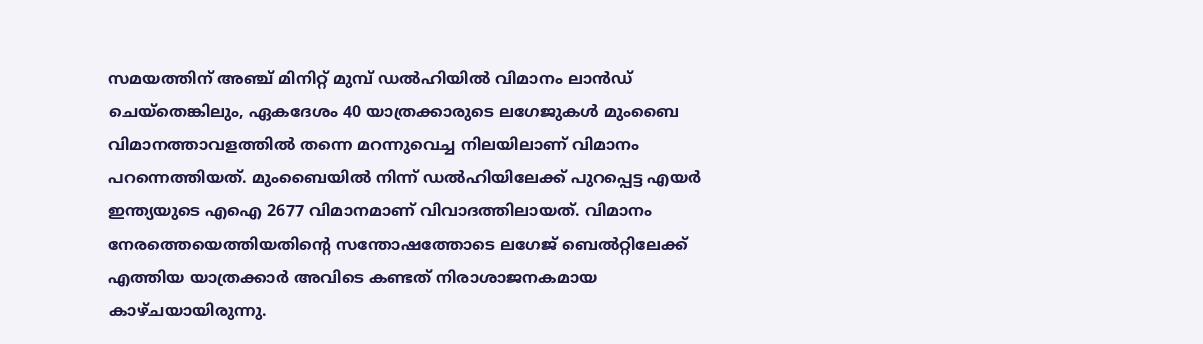സമയത്തിന് അഞ്ച് മിനിറ്റ് മുമ്പ് ഡല്‍ഹിയില്‍ വിമാനം ലാന്‍ഡ് ചെയ്തെങ്കിലും, ഏകദേശം 40 യാത്രക്കാരുടെ ലഗേജുകള്‍ മുംബൈ വിമാനത്താവളത്തില്‍ തന്നെ മറന്നുവെച്ച നിലയിലാണ് വിമാനം പറന്നെത്തിയത്. മുംബൈയില്‍ നിന്ന് ഡല്‍ഹിയിലേക്ക് പുറപ്പെട്ട എയര്‍ ഇന്ത്യയുടെ എഐ 2677 വിമാനമാണ് വിവാദത്തിലായത്. വിമാനം നേരത്തെയെത്തിയതിന്റെ സന്തോഷത്തോടെ ലഗേജ് ബെല്‍റ്റിലേക്ക് എത്തിയ യാത്രക്കാര്‍ അവിടെ കണ്ടത് നിരാശാജനകമായ കാഴ്ചയായിരുന്നു.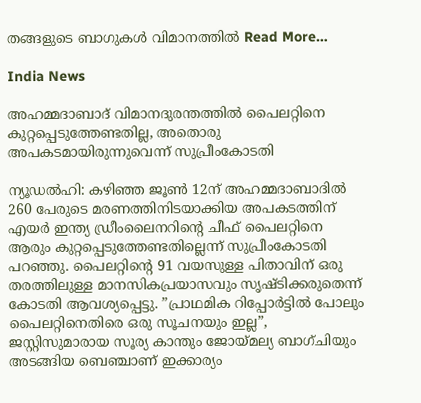തങ്ങളുടെ ബാഗുകള്‍ വിമാനത്തില്‍ Read More…

India News

അഹമ്മദാബാദ് വിമാനദുരന്തത്തില്‍ പൈലറ്റിനെ കുറ്റപ്പെടുത്തേണ്ടതില്ല, അതൊരു അപകടമായിരുന്നുവെന്ന് സുപ്രീംകോടതി

ന്യൂഡല്‍ഹി: കഴിഞ്ഞ ജൂണ്‍ 12ന് അഹമ്മദാബാദില്‍ 260 പേരുടെ മരണത്തിനിടയാക്കിയ അപകടത്തിന് എയര്‍ ഇന്ത്യ ഡ്രീംലൈനറിന്റെ ചീഫ് പൈലറ്റിനെ ആരും കുറ്റപ്പെടുത്തേണ്ടതില്ലെന്ന് സുപ്രീംകോടതി പറഞ്ഞു. പൈലറ്റിന്റെ 91 വയസുള്ള പിതാവിന് ഒരു തരത്തിലുള്ള മാനസികപ്രയാസവും സൃഷ്ടിക്കരുതെന്ന് കോടതി ആവശ്യപ്പെട്ടു. ”പ്രാഥമിക റിപ്പോര്‍ട്ടില്‍ പോലും പൈലറ്റിനെതിരെ ഒരു സൂചനയും ഇല്ല”, ജസ്റ്റിസുമാരായ സൂര്യ കാന്തും ജോയ്മല്യ ബാഗ്ചിയും അടങ്ങിയ ബെഞ്ചാണ് ഇക്കാര്യം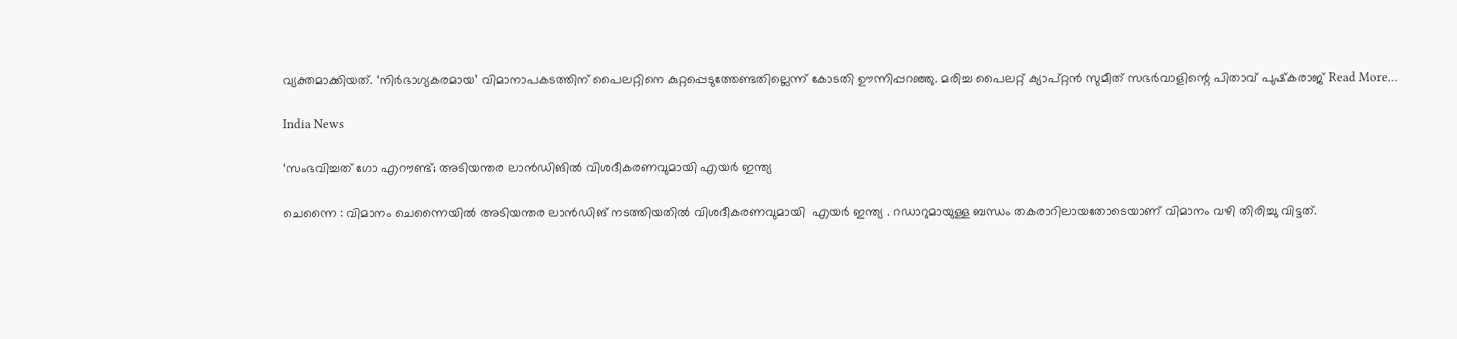വ്യക്തമാക്കിയത്. ‘നിര്‍ഭാഗ്യകരമായ’ വിമാനാപകടത്തിന് പൈലറ്റിനെ കുറ്റപ്പെടുത്തേണ്ടതില്ലെന്ന് കോടതി ഊന്നിപ്പറഞ്ഞു. മരിച്ച പൈലറ്റ് ക്യാപ്റ്റന്‍ സുമീത് സഭര്‍വാളിന്റെ പിതാവ് പുഷ്‌കരാജ് Read More…

India News

‘സംഭവിച്ചത് ഗോ എറൗണ്ട്; അടിയന്തര ലാൻഡിങിൽ വിശദീകരണവുമായി എയർ ഇന്ത്യ

ചെന്നൈ : വിമാനം ചെന്നൈയിൽ അടിയന്തര ലാൻഡിങ് നടത്തിയതിൽ വിശദീകരണവുമായി  എയർ ഇന്ത്യ . റഡാറുമായുള്ള ബന്ധം തകരാറിലായതോടെയാണ് വിമാനം വഴി തിരിച്ചു വിട്ടത്.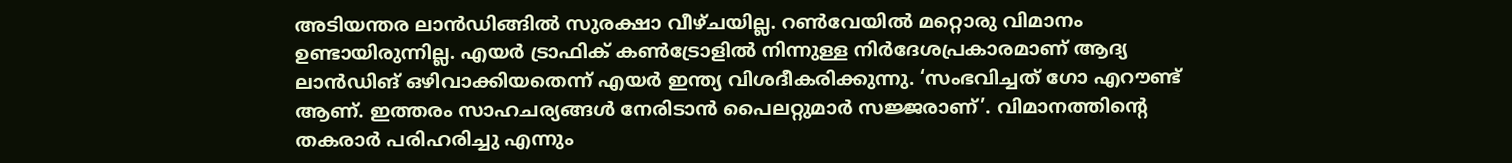അടിയന്തര ലാൻഡിങ്ങിൽ സുരക്ഷാ വീഴ്ചയില്ല. റൺവേയിൽ മറ്റൊരു വിമാനം ഉണ്ടായിരുന്നില്ല. എയർ ട്രാഫിക് കൺട്രോളിൽ നിന്നുള്ള നിർദേശപ്രകാരമാണ് ആദ്യ ലാൻഡിങ് ഒഴിവാക്കിയതെന്ന് എയർ ഇന്ത്യ വിശദീകരിക്കുന്നു. ‘സംഭവിച്ചത് ഗോ എറൗണ്ട് ആണ്. ഇത്തരം സാഹചര്യങ്ങൾ നേരിടാൻ പൈലറ്റുമാർ സജ്ജരാണ്’. വിമാനത്തിന്റെ തകരാർ പരിഹരിച്ചു എന്നും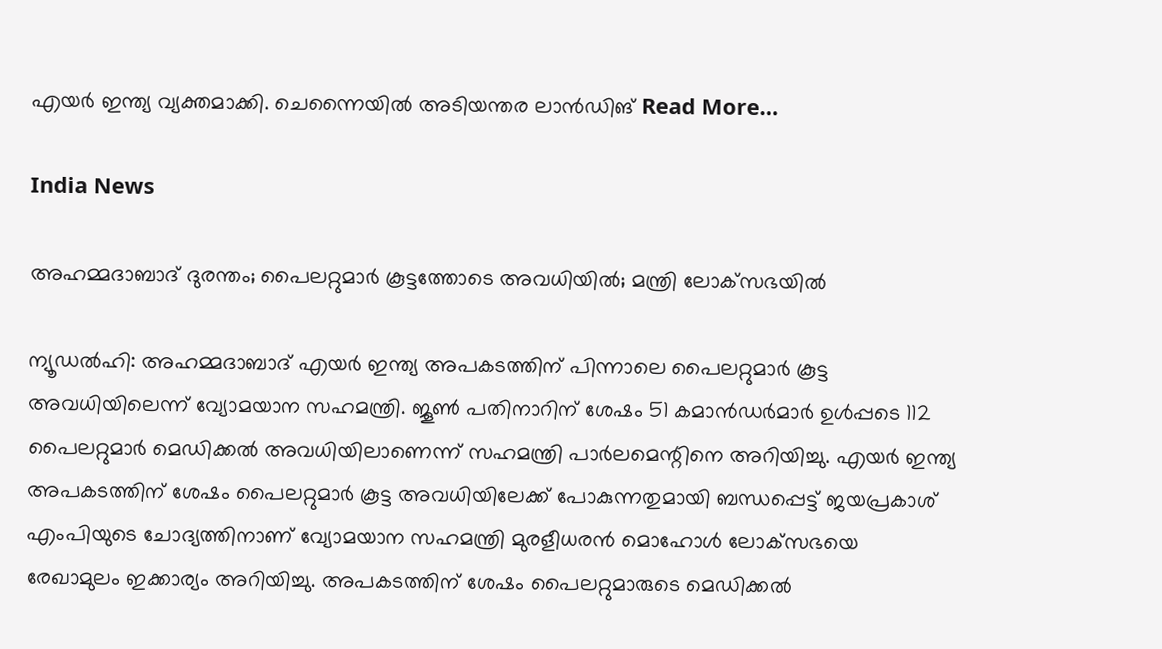എയർ ഇന്ത്യ വ്യക്തമാക്കി. ചെന്നൈയിൽ അടിയന്തര ലാൻഡിങ് Read More…

India News

അഹമ്മദാബാദ് ദുരന്തം; പൈലറ്റുമാര്‍ കൂട്ടത്തോടെ അവധിയില്‍; മന്ത്രി ലോക്‌സഭയില്‍

ന്യൂഡല്‍ഹി: അഹമ്മദാബാദ് എയര്‍ ഇന്ത്യ അപകടത്തിന് പിന്നാലെ പൈലറ്റുമാര്‍ കൂട്ട അവധിയിലെന്ന് വ്യോമയാന സഹമന്ത്രി. ജൂണ്‍ പതിനാറിന് ശേഷം 51 കമാന്‍ഡര്‍മാര്‍ ഉള്‍പ്പടെ 112 പൈലറ്റുമാര്‍ മെഡിക്കല്‍ അവധിയിലാണെന്ന് സഹമന്ത്രി പാര്‍ലമെന്റിനെ അറിയിച്ചു. എയര്‍ ഇന്ത്യ അപകടത്തിന് ശേഷം പൈലറ്റുമാര്‍ കൂട്ട അവധിയിലേക്ക് പോകുന്നതുമായി ബന്ധപ്പെട്ട് ജയപ്രകാശ് എംപിയുടെ ചോദ്യത്തിനാണ് വ്യോമയാന സഹമന്ത്രി മുരളീധരന്‍ മൊഹോള്‍ ലോക്‌സഭയെ രേഖാമുലം ഇക്കാര്യം അറിയിച്ചു. അപകടത്തിന് ശേഷം പൈലറ്റുമാരുടെ മെഡിക്കല്‍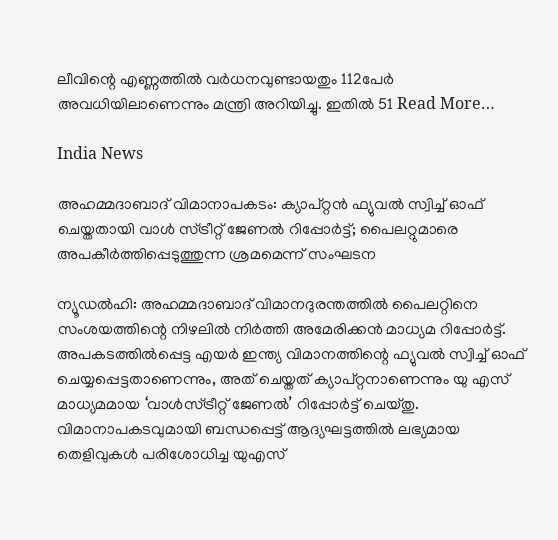ലീവിന്റെ എണ്ണത്തില്‍ വര്‍ധനവുണ്ടായതും 112പേര്‍ അവധിയിലാണെന്നും മന്ത്രി അറിയിച്ചു. ഇതില്‍ 51 Read More…

India News

അഹമ്മദാബാദ് വിമാനാപകടം: ക്യാപ്റ്റൻ ഫ്യുവൽ സ്വിച്ച് ഓഫ് ചെയ്തതായി വാൾ സ്ട്രീറ്റ് ജേണൽ റിപ്പോർട്ട്; പൈലറ്റുമാരെ അപകീർത്തിപ്പെടുത്തുന്ന ശ്രമമെന്ന് സംഘടന

ന്യൂഡല്‍ഹി: അഹമ്മദാബാദ് വിമാനദുരന്തത്തില്‍ പൈലറ്റിനെ സംശയത്തിന്റെ നിഴലില്‍ നിര്‍ത്തി അമേരിക്കന്‍ മാധ്യമ റിപ്പോര്‍ട്ട്. അപകടത്തില്‍പ്പെട്ട എയര്‍ ഇന്ത്യ വിമാനത്തിന്റെ ഫ്യുവല്‍ സ്വിച്ച് ഓഫ് ചെയ്യപ്പെട്ടതാണെന്നും, അത് ചെയ്തത് ക്യാപ്റ്റനാണെന്നും യു എസ് മാധ്യമമായ ‘വാള്‍സ്ട്രീറ്റ് ജേണല്‍’ റിപ്പോര്‍ട്ട് ചെയ്തു. വിമാനാപകടവുമായി ബന്ധപ്പെട്ട് ആദ്യഘട്ടത്തില്‍ ലഭ്യമായ തെളിവുകള്‍ പരിശോധിച്ച യുഎസ്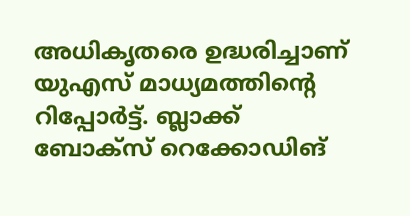അധികൃതരെ ഉദ്ധരിച്ചാണ് യുഎസ് മാധ്യമത്തിന്റെ റിപ്പോര്‍ട്ട്. ബ്ലാക്ക് ബോക്‌സ് റെക്കോഡിങ്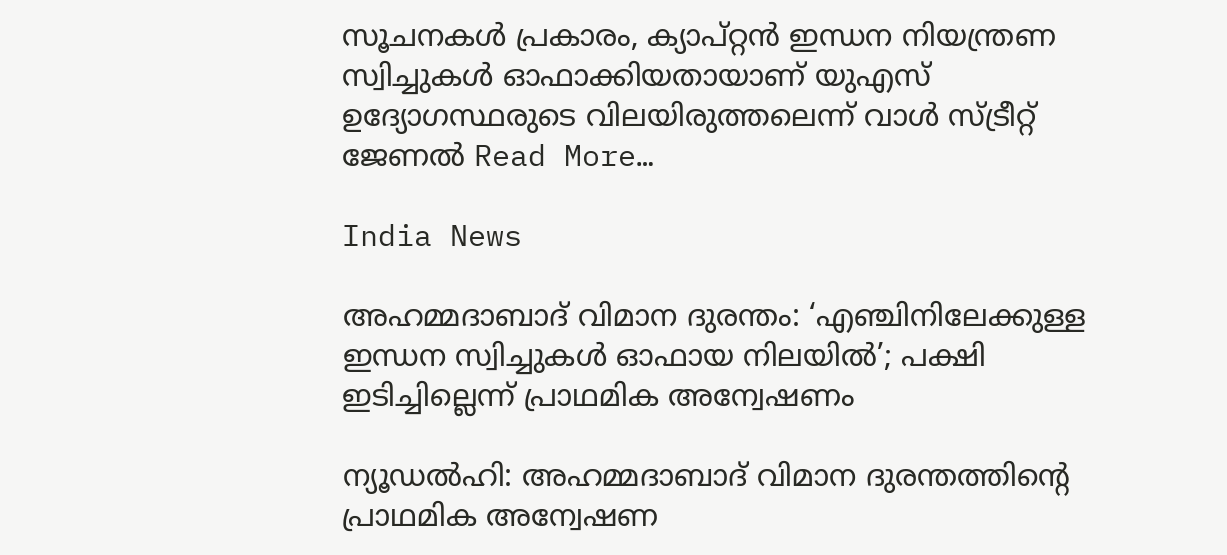സൂചനകള്‍ പ്രകാരം, ക്യാപ്റ്റന്‍ ഇന്ധന നിയന്ത്രണ സ്വിച്ചുകള്‍ ഓഫാക്കിയതായാണ് യുഎസ് ഉദ്യോഗസ്ഥരുടെ വിലയിരുത്തലെന്ന് വാള്‍ സ്ട്രീറ്റ് ജേണല്‍ Read More…

India News

അഹമ്മദാബാദ് വിമാന ദുരന്തം: ‘എഞ്ചിനിലേക്കുള്ള ഇന്ധന സ്വിച്ചുകൾ ഓഫായ നിലയിൽ’; പക്ഷി ഇടിച്ചില്ലെന്ന് പ്രാഥമിക അന്വേഷണം

ന്യൂഡല്‍ഹി: അഹമ്മദാബാദ് വിമാന ദുരന്തത്തിന്റെ പ്രാഥമിക അന്വേഷണ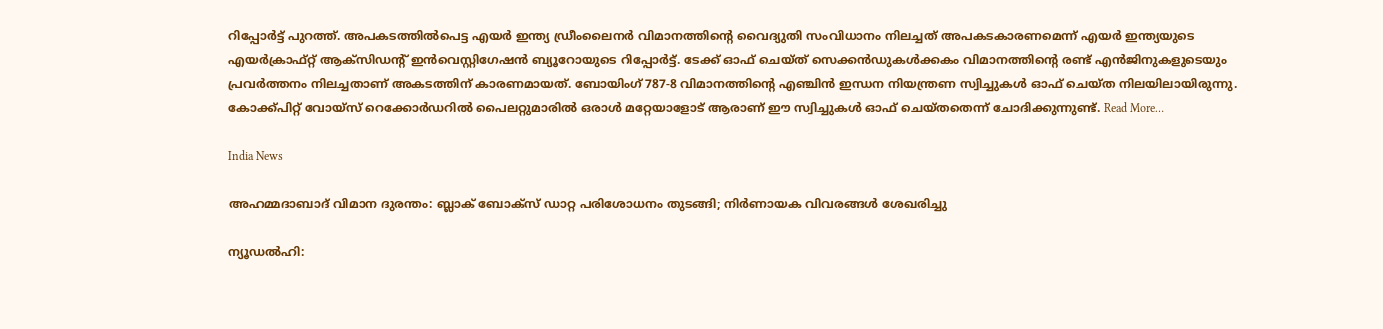റിപ്പോര്‍ട്ട് പുറത്ത്. അപകടത്തിൽപെട്ട എയർ ഇന്ത്യ ഡ്രീംലൈനർ വിമാനത്തിൻ്റെ വൈദ്യുതി സംവിധാനം നിലച്ചത് അപകടകാരണമെന്ന് എയർ ഇന്ത്യയുടെ എയർക്രാഫ്റ്റ് ആക്സിഡൻ്റ് ഇൻവെസ്റ്റിഗേഷൻ ബ്യൂറോയുടെ റിപ്പോർട്ട്. ടേക്ക് ഓഫ് ചെയ്ത് സെക്കന്‍ഡുകള്‍ക്കകം വിമാനത്തിന്റെ രണ്ട് എന്‍ജിനുകളുടെയും പ്രവര്‍ത്തനം നിലച്ചതാണ് അകടത്തിന് കാരണമായത്. ബോയിംഗ് 787-8 വിമാനത്തിന്റെ എഞ്ചിൻ ഇന്ധന നിയന്ത്രണ സ്വിച്ചുകൾ ഓഫ് ചെയ്ത നിലയിലായിരുന്നു. കോക്ക്പിറ്റ് വോയ്‌സ് റെക്കോർഡറിൽ പൈലറ്റുമാരിൽ ഒരാൾ മറ്റേയാളോട് ആരാണ് ഈ സ്വിച്ചുകള്‍ ഓഫ് ചെയ്തതെന്ന് ചോദിക്കുന്നുണ്ട്. Read More…

India News

അഹമ്മദാബാദ് വിമാന ദുരന്തം: ബ്ലാക് ബോക്‌സ് ഡാറ്റ പരിശോധനം തുടങ്ങി; നിർണായക വിവരങ്ങൾ ശേഖരിച്ചു

ന്യൂഡൽഹി: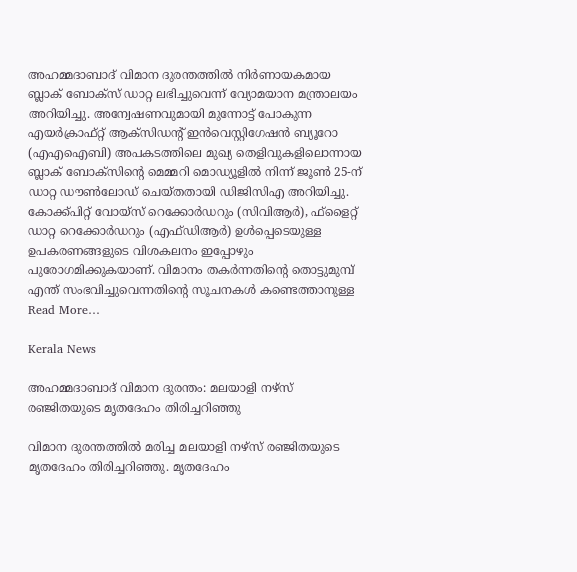അഹമ്മദാബാദ് വിമാന ദുരന്തത്തിൽ നിർണായകമായ ബ്ലാക് ബോക്‌സ് ഡാറ്റ ലഭിച്ചുവെന്ന് വ്യോമയാന മന്ത്രാലയം അറിയിച്ചു. അന്വേഷണവുമായി മുന്നോട്ട് പോകുന്ന എയർക്രാഫ്റ്റ് ആക്സിഡന്റ് ഇൻവെസ്റ്റിഗേഷൻ ബ്യൂറോ (എഎഐബി) അപകടത്തിലെ മുഖ്യ തെളിവുകളിലൊന്നായ ബ്ലാക് ബോക്സിന്റെ മെമ്മറി മൊഡ്യൂളിൽ നിന്ന് ജൂൺ 25-ന് ഡാറ്റ ഡൗൺലോഡ് ചെയ്തതായി ഡിജിസിഎ അറിയിച്ചു. കോക്ക്പിറ്റ് വോയ്സ് റെക്കോർഡറും (സിവിആര്‍), ഫ്‌ളൈറ്റ് ഡാറ്റ റെക്കോർഡറും (എഫ്ഡിആര്‍) ഉൾപ്പെടെയുള്ള ഉപകരണങ്ങളുടെ വിശകലനം ഇപ്പോഴും പുരോഗമിക്കുകയാണ്. വിമാനം തകർന്നതിന്റെ തൊട്ടുമുമ്പ് എന്ത് സംഭവിച്ചുവെന്നതിന്റെ സൂചനകൾ കണ്ടെത്താനുള്ള Read More…

Kerala News

അഹമ്മദാബാദ് വിമാന ദുരന്തം: മലയാളി നഴ്സ് രഞ്ജിതയുടെ മൃതദേഹം തിരിച്ചറിഞ്ഞു

വിമാന ദുരന്തത്തിൽ മരിച്ച മലയാളി നഴ്സ് രഞ്ജിതയുടെ മൃതദേഹം തിരിച്ചറിഞ്ഞു. മൃതദേഹം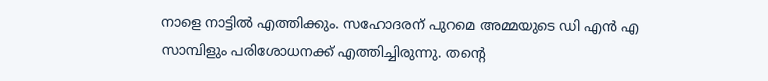നാളെ നാട്ടിൽ എത്തിക്കും. സഹോദരന് പുറമെ അമ്മയുടെ ഡി എൻ എ സാമ്പിളും പരിശോധനക്ക് എത്തിച്ചിരുന്നു. തന്റെ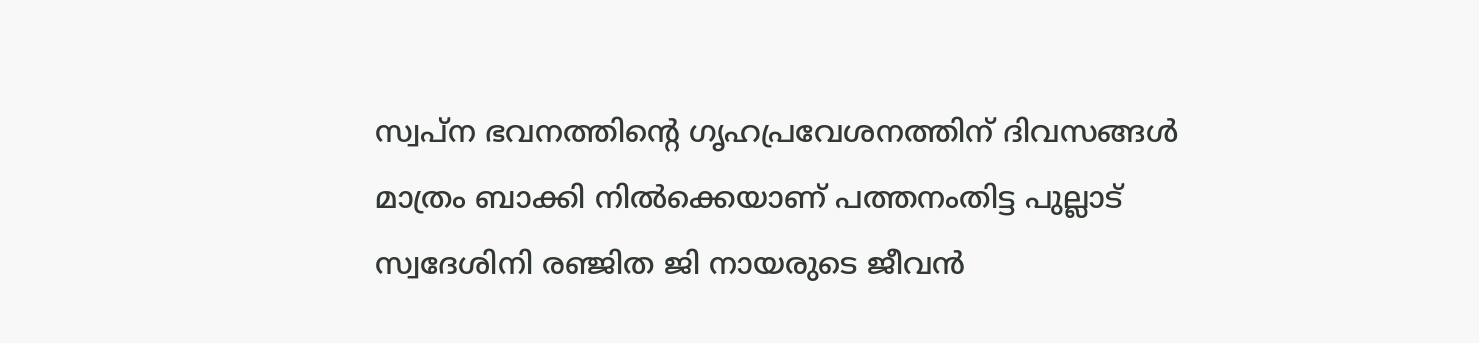സ്വപ്ന ഭവനത്തിന്റെ ഗൃഹപ്രവേശനത്തിന് ദിവസങ്ങൾ മാത്രം ബാക്കി നിൽക്കെയാണ് പത്തനംതിട്ട പുല്ലാട് സ്വദേശിനി രഞ്ജിത ജി നായരുടെ ജീവൻ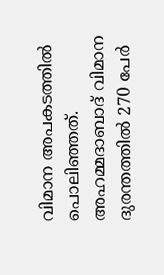വിമാന അപകടത്തിൽ പൊലിഞ്ഞത്. അഹമ്മദാബാദ് വിമാന ദുരന്തത്തില്‍ 270 പേര്‍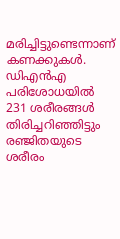മരിച്ചിട്ടുണ്ടെന്നാണ് കണക്കുകള്‍. ഡിഎന്‍എ പരിശോധയില്‍ 231 ശരീരങ്ങള്‍ തിരിച്ചറിഞ്ഞിട്ടും രഞ്ജിതയുടെ ശരീരം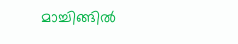മാച്ചിങ്ങില്‍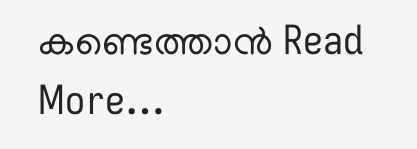കണ്ടെത്താന്‍ Read More…